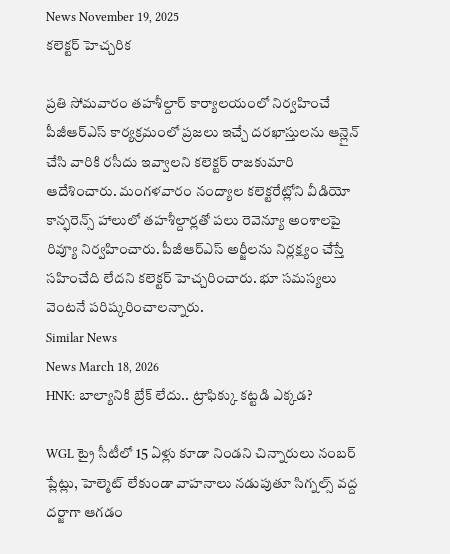News November 19, 2025
కలెక్టర్ హెచ్చరిక

ప్రతి సోమవారం తహశీల్దార్ కార్యాలయంలో నిర్వహించే పీజీఆర్ఎస్ కార్యక్రమంలో ప్రజలు ఇచ్చే దరఖాస్తులను ఆన్లైన్ చేసి వారికి రసీదు ఇవ్వాలని కలెక్టర్ రాజకుమారి ఆదేశించారు. మంగళవారం నంద్యాల కలెక్టరేట్లోని వీడియో కాన్ఫరెన్స్ హాలులో తహశీల్దార్లతో పలు రెవెన్యూ అంశాలపై రివ్యూ నిర్వహించారు. పీజీఆర్ఎస్ అర్జీలను నిర్లక్ష్యం చేస్తే సహించేది లేదని కలెక్టర్ హెచ్చరించారు. భూ సమస్యలు వెంటనే పరిష్కరించాలన్నారు.
Similar News
News March 18, 2026
HNK: బాల్యానికి బ్రేక్ లేదు.. ట్రాఫిక్కు కట్టడి ఎక్కడ?

WGL ట్రై సీటీలో 15 ఏళ్లు కూడా నిండని చిన్నారులు నంబర్ ప్లేట్లు, హెల్మెట్ లేకుండా వాహనాలు నడుపుతూ సిగ్నల్స్ వద్ద దర్జాగా ఆగడం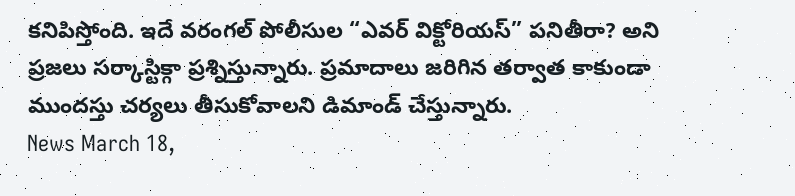కనిపిస్తోంది. ఇదే వరంగల్ పోలీసుల “ఎవర్ విక్టోరియస్” పనితీరా? అని ప్రజలు సర్కాస్టిక్గా ప్రశ్నిస్తున్నారు. ప్రమాదాలు జరిగిన తర్వాత కాకుండా ముందస్తు చర్యలు తీసుకోవాలని డిమాండ్ చేస్తున్నారు.
News March 18,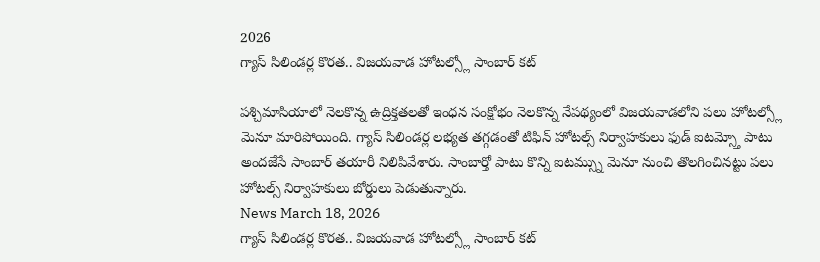2026
గ్యాస్ సిలిండర్ల కొరత.. విజయవాడ హోటల్స్లో సాంబార్ కట్

పశ్చిమాసియాలో నెలకొన్న ఉద్రిక్తతలతో ఇంధన సంక్షోభం నెలకొన్న నేపథ్యంలో విజయవాడలోని పలు హోటల్స్లో మెనూ మారిపోయింది. గ్యాస్ సిలిండర్ల లభ్యత తగ్గడంతో టిఫిన్ హోటల్స్ నిర్వాహకులు ఫుడ్ ఐటమ్స్తో పాటు అందజేసే సాంబార్ తయారీ నిలిపివేశారు. సాంబార్తో పాటు కొన్ని ఐటమ్స్ను మెనూ నుంచి తొలగించినట్టు పలు హోటల్స్ నిర్వాహకులు బోర్డులు పెడుతున్నారు.
News March 18, 2026
గ్యాస్ సిలిండర్ల కొరత.. విజయవాడ హోటల్స్లో సాంబార్ కట్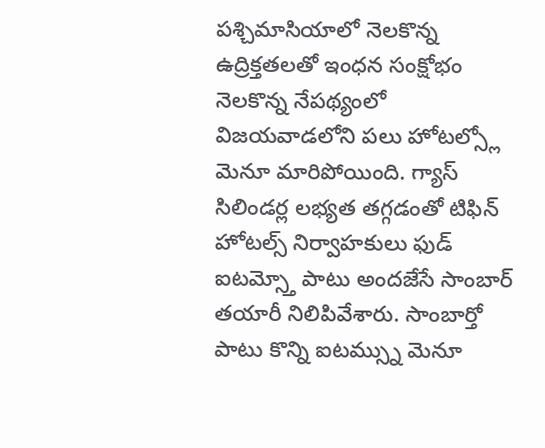పశ్చిమాసియాలో నెలకొన్న ఉద్రిక్తతలతో ఇంధన సంక్షోభం నెలకొన్న నేపథ్యంలో విజయవాడలోని పలు హోటల్స్లో మెనూ మారిపోయింది. గ్యాస్ సిలిండర్ల లభ్యత తగ్గడంతో టిఫిన్ హోటల్స్ నిర్వాహకులు ఫుడ్ ఐటమ్స్తో పాటు అందజేసే సాంబార్ తయారీ నిలిపివేశారు. సాంబార్తో పాటు కొన్ని ఐటమ్స్ను మెనూ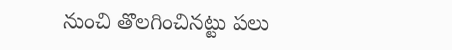నుంచి తొలగించినట్టు పలు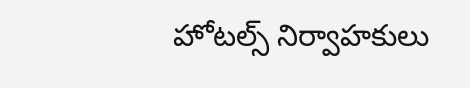హోటల్స్ నిర్వాహకులు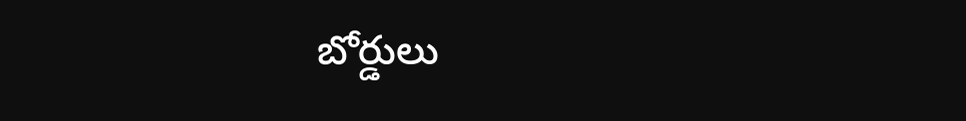బోర్డులు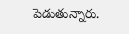పెడుతున్నారు.